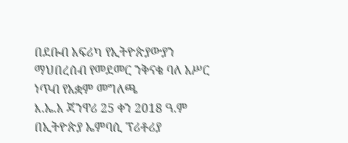በደቡብ አፍሪካ የኢትዮጵያውያን ማህበረሰብ የመደመር ንቅናቄ ባለ አሥር ነጥብ የአቋም መግለጫ
እ.ኤ.አ ጃንዋሪ 25 ቀን 2018 ዓ.ም በኢትዮጵያ ኤምባሲ ፕሪቶሪያ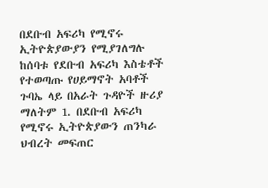በደቡብ አፍሪካ የሚኖሩ ኢትዮጵያውያን የሚያገለግሉ ከሰባቱ የደቡብ አፍሪካ እስቴቶች የተወጣጡ የሀይማኖት አባቶች ጉባኤ ላይ በአራት ጉዳዮች ዙሪያ ማለትም 1. በደቡብ አፍሪካ የሚኖሩ ኢትዮጵያውን ጠንካራ ህብረት መፍጠር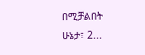በሚቻልበት ሁኔታ፣ 2...